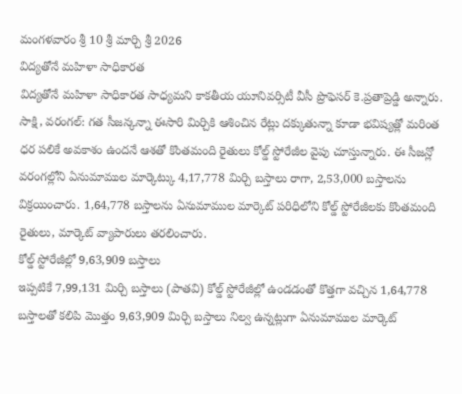మంగళవారం శ్రీ 10 శ్రీ మార్చి శ్రీ 2026
విద్యతోనే మహిళా సాధికారత
విద్యతోనే మహిళా సాధికారత సాధ్యమని కాకతీయ యూనివర్సిటీ వీసీ ప్రొఫెసర్ కె.ప్రతాప్రెడ్డి అన్నారు.
సాక్షి, వరంగల్: గత సీజన్కన్నా ఈసారి మిర్చికి ఆశించిన రేట్లు దక్కుతున్నా కూడా భవిష్యత్లో మరింత ధర పలికే అవకాశం ఉందనే ఆశతో కొంతమంది రైతులు కోల్డ్ స్టోరేజీల వైపు చూస్తున్నారు. ఈ సీజన్లో వరంగల్లోని ఏనుమాముల మార్కెట్కు 4,17,778 మిర్చి బస్తాలు రాగా, 2,53,000 బస్తాలను విక్రయించారు. 1,64,778 బస్తాలను ఏనుమాముల మార్కెట్ పరిధిలోని కోల్డ్ స్టోరేజీలకు కొంతమంది రైతులు, మార్కెట్ వ్యాపారులు తరలించారు.
కోల్డ్ స్టోరేజీల్లో 9,63,909 బస్తాలు
ఇప్పటికే 7,99,131 మిర్చి బస్తాలు (పాతవి) కోల్డ్ స్టోరేజీల్లో ఉండడంతో కొత్తగా వచ్చిన 1,64,778 బస్తాలతో కలిపి మొత్తం 9,63,909 మిర్చి బస్తాలు నిల్వ ఉన్నట్లుగా ఏనుమాముల మార్కెట్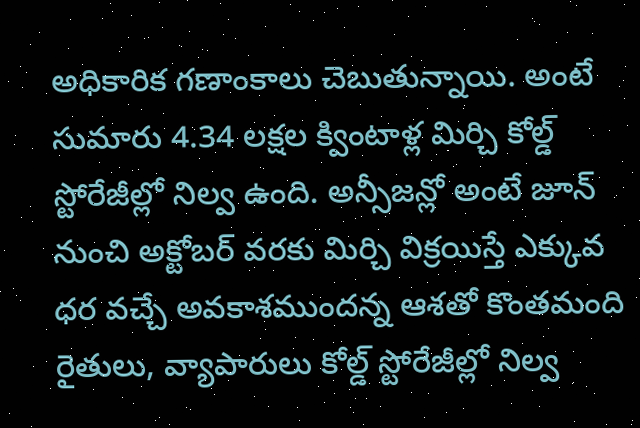అధికారిక గణాంకాలు చెబుతున్నాయి. అంటే సుమారు 4.34 లక్షల క్వింటాళ్ల మిర్చి కోల్డ్ స్టోరేజీల్లో నిల్వ ఉంది. అన్సీజన్లో అంటే జూన్ నుంచి అక్టోబర్ వరకు మిర్చి విక్రయిస్తే ఎక్కువ ధర వచ్చే అవకాశముందన్న ఆశతో కొంతమంది రైతులు, వ్యాపారులు కోల్డ్ స్టోరేజీల్లో నిల్వ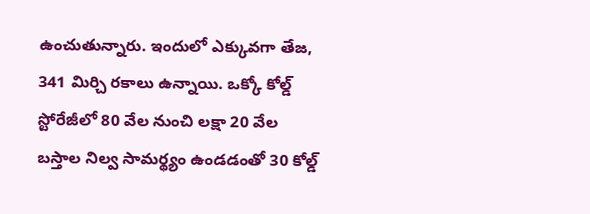ఉంచుతున్నారు. ఇందులో ఎక్కువగా తేజ, 341 మిర్చి రకాలు ఉన్నాయి. ఒక్కో కోల్డ్ స్టోరేజీలో 80 వేల నుంచి లక్షా 20 వేల బస్తాల నిల్వ సామర్థ్యం ఉండడంతో 30 కోల్డ్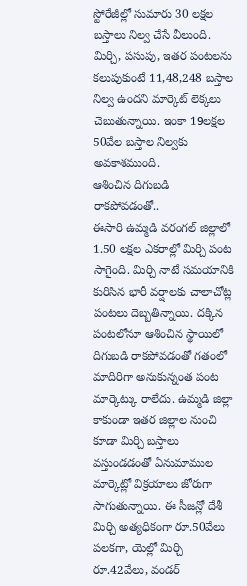స్టోరేజీల్లో సుమారు 30 లక్షల బస్తాలు నిల్వ చేసే వీలుంది. మిర్చి, పసుపు, ఇతర పంటలను కలుపుకుంటే 11,48,248 బస్తాల నిల్వ ఉందని మార్కెట్ లెక్కలు చెబుతున్నాయి. ఇంకా 19లక్షల 50వేల బస్తాల నిల్వకు అవకాశముంది.
ఆశించిన దిగుబడి రాకపోవడంతో..
ఈసారి ఉమ్మడి వరంగల్ జిల్లాలో 1.50 లక్షల ఎకరాల్లో మిర్చి పంట సాగైంది. మిర్చి నాటే సమయానికి కురిసిన భారీ వర్షాలకు చాలాచోట్ల పంటలు దెబ్బతిన్నాయి. దక్కిన పంటలోనూ ఆశించిన స్థాయిలో దిగుబడి రాకపోవడంతో గతంలో మాదిరిగా అనుకున్నంత పంట మార్కెట్కు రాలేదు. ఉమ్మడి జిల్లా కాకుండా ఇతర జిల్లాల నుంచి కూడా మిర్చి బస్తాలు వస్తుండడంతో ఏనుమాముల మార్కెట్లో విక్రయాలు జోరుగా సాగుతున్నాయి. ఈ సీజన్లో దేశీ మిర్చి అత్యధికంగా రూ.50వేలు పలకగా, యెల్లో మిర్చి రూ.42వేలు, వండర్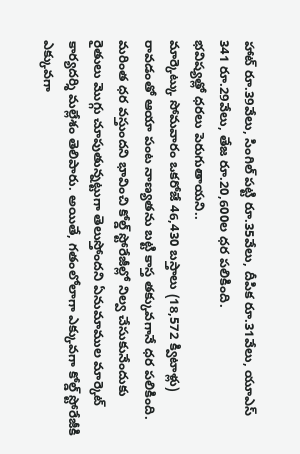హాట్ రూ.39వేలు, సింగిల్ పట్టి రూ.35వేలు, దీపిక రూ.31వేలు, యూఎస్ 341 రూ.29వేలు, తేజ రూ.20,600ల ధర పలికింది.
భవిష్యత్లో ధరలు పెరుగుతాయని..
మార్కెట్కు సోమవారం ఒకరోజే 46,430 బస్తాలు (18,572 క్విటాళ్లు) రావడంతో ఆయా పంట నాణ్యతను బట్టి కాస్త తక్కువగానే ధర పలికింది. మరింత ధర వస్తుందని భావించి కోల్డ్ స్టోరేజీల్లో నిల్వ చేసుకునేందుకు రైతులు మొగ్గు చూపుతున్నట్టుగా తెలుస్తోందని ఏనుమాముల మార్కెట్ కార్యదర్శి మల్లేశం తెలిపారు. అయితే, గతంలోలాగా ఎక్కువగా కోల్డ్ స్టోరేజీకి ఎక్కువగా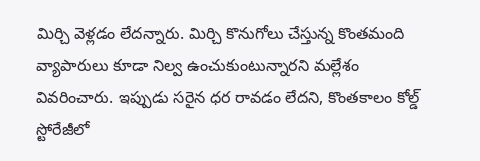మిర్చి వెళ్లడం లేదన్నారు. మిర్చి కొనుగోలు చేస్తున్న కొంతమంది వ్యాపారులు కూడా నిల్వ ఉంచుకుంటున్నారని మల్లేశం వివరించారు. ఇప్పుడు సరైన ధర రావడం లేదని, కొంతకాలం కోల్డ్ స్టోరేజీలో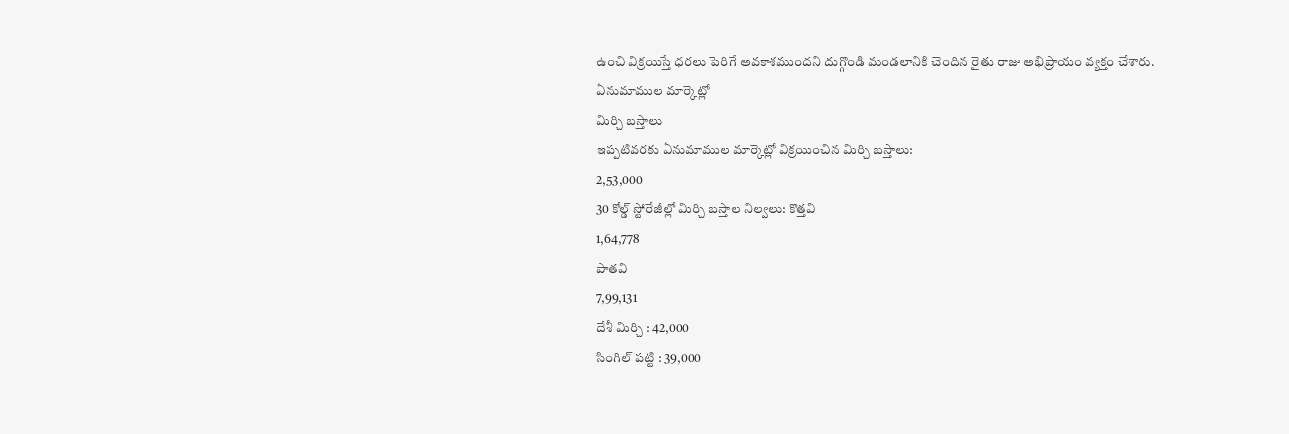ఉంచి విక్రయిస్తే ధరలు పెరిగే అవకాశముందని దుగ్గొండి మండలానికి చెందిన రైతు రాజు అభిప్రాయం వ్యక్తం చేశారు.
ఏనుమాముల మార్కెట్లో
మిర్చి బస్తాలు
ఇప్పటివరకు ఏనుమాముల మార్కెట్లో విక్రయించిన మిర్చి బస్తాలు:
2,53,000
30 కోల్డ్ స్టోరేజీల్లో మిర్చి బస్తాల నిల్వలు: కొత్తవి
1,64,778
పాతవి
7,99,131
దేశీ మిర్చి : 42,000
సింగిల్ పట్టి : 39,000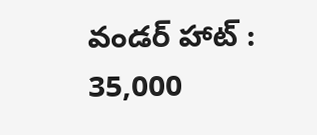వండర్ హాట్ : 35,000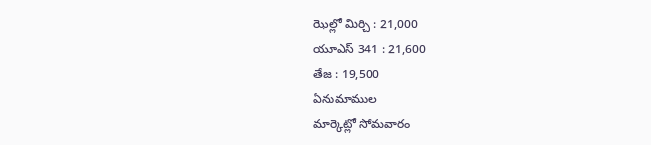ఝెల్లో మిర్చి : 21,000
యూఎస్ 341 : 21,600
తేజ : 19,500
ఏనుమాముల
మార్కెట్లో సోమవారం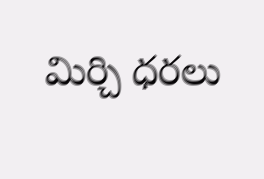మిర్చి ధరలు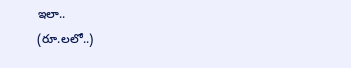ఇలా..
(రూ.లలో..)